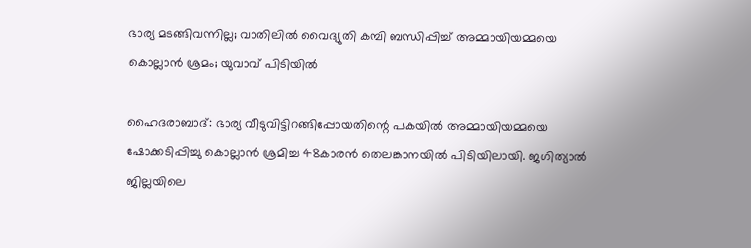ഭാര്യ മടങ്ങിവന്നില്ല; വാതിലിൽ വൈദ്യുതി കമ്പി ബന്ധിപ്പിച്ച് അമ്മായിയമ്മയെ കൊല്ലാൻ ശ്രമം; യുവാവ് പിടിയിൽ

ഹൈദരാബാദ്: ഭാര്യ വീടുവിട്ടിറങ്ങിപ്പോയതിന്റെ പകയിൽ അമ്മായിയമ്മയെ ഷോക്കടിപ്പിച്ചു കൊല്ലാൻ ശ്രമിച്ച 48കാരൻ തെലങ്കാനയിൽ പിടിയിലായി. ജഗിത്യാൽ ജില്ലയിലെ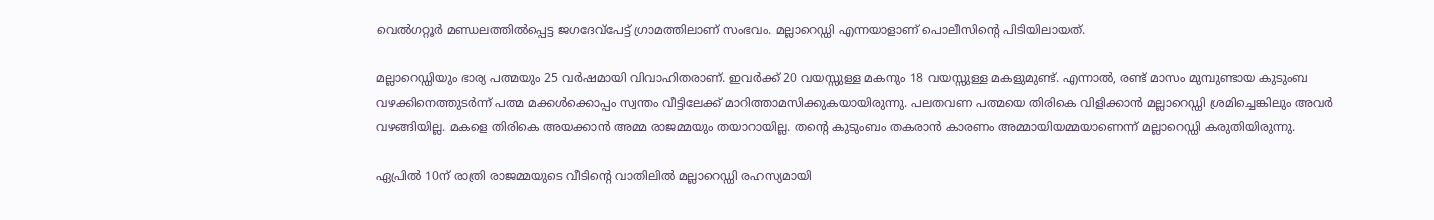വെൽഗറ്റൂർ മണ്ഡലത്തിൽപ്പെട്ട ജഗദേവ്‌പേട്ട് ഗ്രാമത്തിലാണ് സംഭവം. മല്ലാറെഡ്ഡി എന്നയാളാണ് പൊലീസിന്റെ പിടിയിലായത്.

മല്ലാറെഡ്ഡിയും ഭാര്യ പത്മയും 25 വർഷമായി വിവാഹിതരാണ്. ഇവർക്ക് 20 വയസ്സുള്ള മകനും 18 വയസ്സുള്ള മകളുമുണ്ട്. എന്നാൽ, രണ്ട് മാസം മുമ്പുണ്ടായ കുടുംബ വഴക്കിനെത്തുടർന്ന് പത്മ മക്കൾക്കൊപ്പം സ്വന്തം വീട്ടിലേക്ക് മാറിത്താമസിക്കുകയായിരുന്നു. പലതവണ പത്മയെ തിരികെ വിളിക്കാൻ മല്ലാറെഡ്ഡി ശ്രമിച്ചെങ്കിലും അവർ വഴങ്ങിയില്ല. മകളെ തിരികെ അയക്കാൻ അമ്മ രാജമ്മയും തയാറായില്ല. തന്റെ കുടുംബം തകരാൻ കാരണം അമ്മായിയമ്മയാണെന്ന് മല്ലാറെഡ്ഡി കരുതിയിരുന്നു.

ഏപ്രിൽ 10ന് രാത്രി രാജമ്മയുടെ വീടിന്റെ വാതിലിൽ മല്ലാറെഡ്ഡി രഹസ്യമായി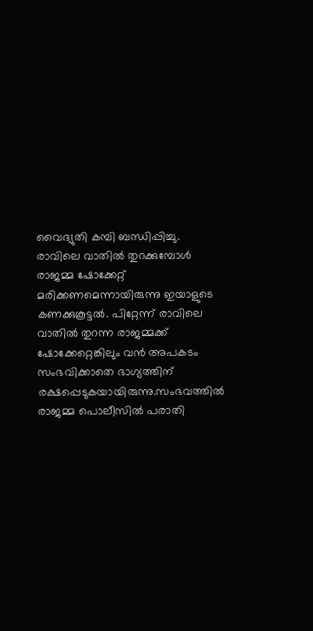വൈദ്യുതി കമ്പി ബന്ധിപ്പിച്ചു. രാവിലെ വാതിൽ തുറക്കുമ്പോൾ രാജമ്മ ഷോക്കേറ്റ് മരിക്കണമെന്നായിരുന്നു ഇയാളുടെ കണക്കുകൂട്ടൽ. പിറ്റേന്ന് രാവിലെ വാതിൽ തുറന്ന രാജമ്മക്ക് ഷോക്കേറ്റെങ്കിലും വൻ അപകടം സംഭവിക്കാതെ ഭാഗ്യത്തിന് രക്ഷപ്പെടുകയായിരുന്നു.സംഭവത്തിൽ രാജമ്മ പൊലീസിൽ പരാതി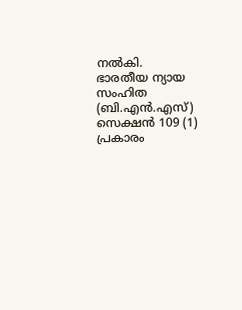നൽകി. ഭാരതീയ ന്യായ സംഹിത (ബി.എൻ.എസ്) സെക്ഷൻ 109 (1) പ്രകാരം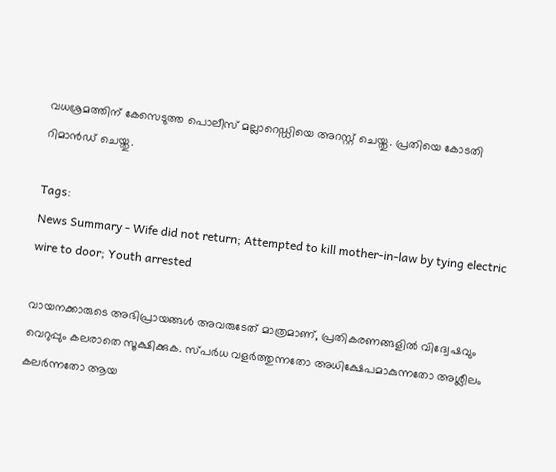വധശ്രമത്തിന് കേസെടുത്ത പൊലീസ് മല്ലാറെഡ്ഡിയെ അറസ്റ്റ് ചെയ്തു. പ്രതിയെ കോടതി റിമാൻഡ് ചെയ്തു.

Tags:
News Summary - Wife did not return; Attempted to kill mother-in-law by tying electric wire to door; Youth arrested

വായനക്കാരുടെ അഭിപ്രായങ്ങള്‍ അവരുടേത് മാത്രമാണ്, പ്രതികരണങ്ങളിൽ വിദ്വേഷവും വെറുപ്പും കലരാതെ സൂക്ഷിക്കുക. സ്പർധ വളർത്തുന്നതോ അധിക്ഷേപമാകുന്നതോ അശ്ലീലം കലർന്നതോ ആയ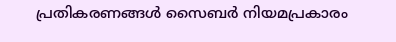പ്രതികരണങ്ങൾ സൈബർ നിയമപ്രകാരം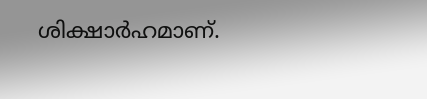ശിക്ഷാർഹമാണ്.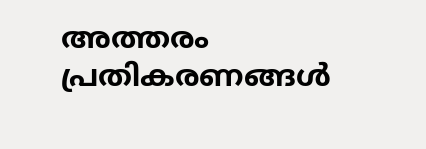അത്തരം പ്രതികരണങ്ങൾ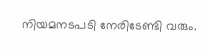നിയമനടപടി നേരിടേണ്ടി വരും.